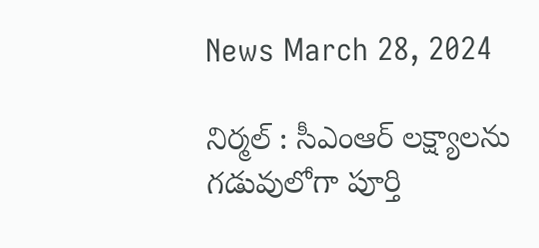News March 28, 2024

నిర్మల్ : సీఎంఆర్ లక్ష్యాలను గడువులోగా పూర్తి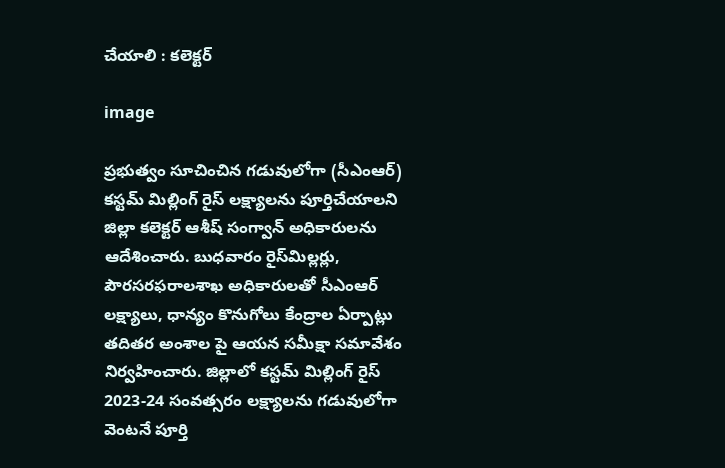చేయాలి : కలెక్టర్

image

ప్రభుత్వం సూచించిన గడువులోగా (సీఎంఆర్) కస్టమ్ మిల్లింగ్ రైస్ లక్ష్యాలను పూర్తిచేయాలని జిల్లా కలెక్టర్ ఆశీష్ సంగ్వాన్ అధికారులను ఆదేశించారు. బుధవారం రైస్‌మిల్లర్లు, పౌరసరఫరాలశాఖ అధికారులతో సీఎంఆర్ లక్ష్యాలు, ధాన్యం కొనుగోలు కేంద్రాల ఏర్పాట్లు తదితర అంశాల పై ఆయన సమీక్షా సమావేశం నిర్వహించారు. జిల్లాలో కస్టమ్ మిల్లింగ్ రైస్ 2023-24 సంవత్సరం లక్ష్యాలను గడువులోగా వెంటనే పూర్తి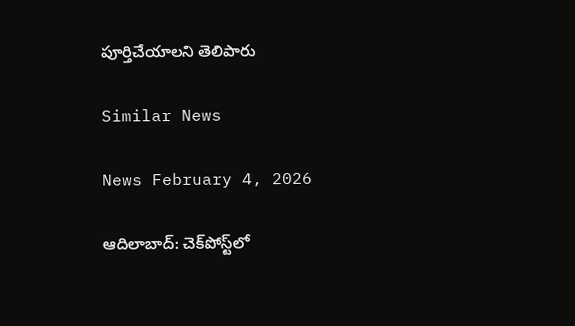పూర్తిచేయాలని తెలిపారు

Similar News

News February 4, 2026

ఆదిలాబాద్: చెక్‌పోస్ట్‌లో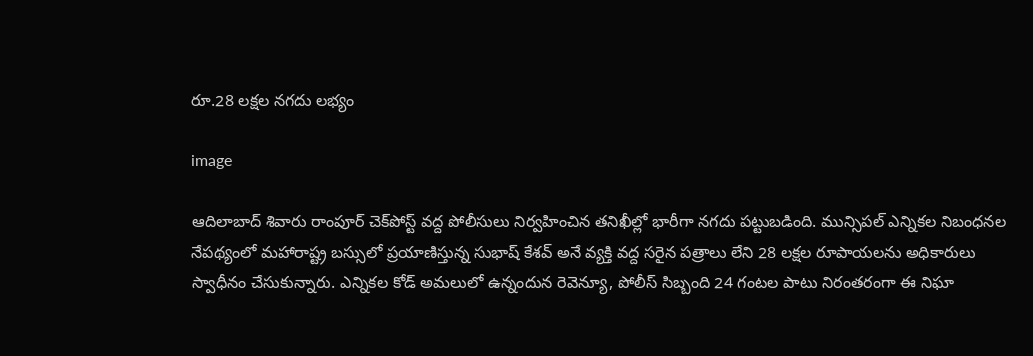రూ.28 లక్షల నగదు లభ్యం

image

ఆదిలాబాద్ శివారు రాంపూర్ చెక్‌పోస్ట్ వద్ద పోలీసులు నిర్వహించిన తనిఖీల్లో భారీగా నగదు పట్టుబడింది. మున్సిపల్ ఎన్నికల నిబంధనల నేపథ్యంలో మహారాష్ట్ర బస్సులో ప్రయాణిస్తున్న సుభాష్ కేశవ్ అనే వ్యక్తి వద్ద సరైన పత్రాలు లేని 28 లక్షల రూపాయలను అధికారులు స్వాధీనం చేసుకున్నారు. ఎన్నికల కోడ్ అమలులో ఉన్నందున రెవెన్యూ, పోలీస్ సిబ్బంది 24 గంటల పాటు నిరంతరంగా ఈ నిఘా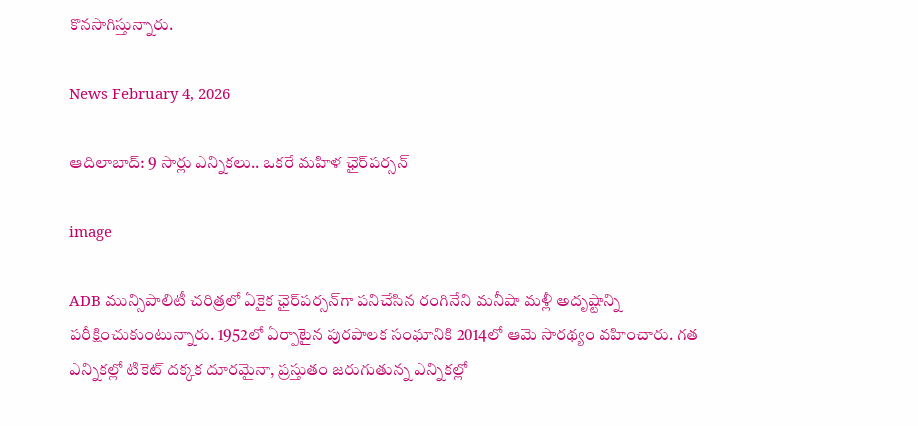కొనసాగిస్తున్నారు.

News February 4, 2026

ఆదిలాబాద్: 9 సార్లు ఎన్నికలు.. ఒకరే మహిళ ఛైర్‌పర్సన్

image

ADB మున్సిపాలిటీ చరిత్రలో ఏకైక ఛైర్‌పర్సన్‌గా పనిచేసిన రంగినేని మనీషా మళ్లీ అదృష్టాన్ని పరీక్షించుకుంటున్నారు. 1952లో ఏర్పాటైన పురపాలక సంఘానికి 2014లో ఆమె సారథ్యం వహించారు. గత ఎన్నికల్లో టికెట్ దక్కక దూరమైనా, ప్రస్తుతం జరుగుతున్న ఎన్నికల్లో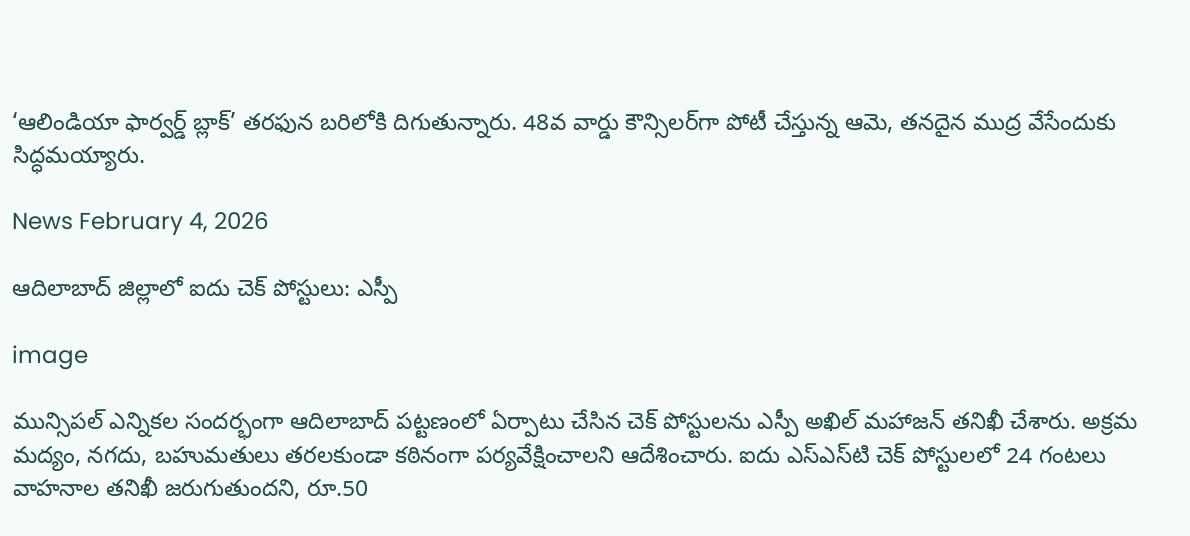‘ఆలిండియా ఫార్వర్డ్ బ్లాక్’ తరఫున బరిలోకి దిగుతున్నారు. 48వ వార్డు కౌన్సిలర్‌గా పోటీ చేస్తున్న ఆమె, తనదైన ముద్ర వేసేందుకు సిద్ధమయ్యారు.

News February 4, 2026

ఆదిలాబాద్ జిల్లాలో ఐదు చెక్ పోస్టులు: ఎస్పీ

image

మున్సిపల్ ఎన్నికల సందర్భంగా ఆదిలాబాద్ పట్టణంలో ఏర్పాటు చేసిన చెక్ పోస్టులను ఎస్పీ అఖిల్ మహాజన్ తనిఖీ చేశారు. అక్రమ మద్యం, నగదు, బహుమతులు తరలకుండా కఠినంగా పర్యవేక్షించాలని ఆదేశించారు. ఐదు ఎస్‌ఎస్‌టి చెక్ పోస్టులలో 24 గంటలు వాహనాల తనిఖీ జరుగుతుందని, రూ.50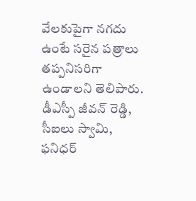వేలకుపైగా నగదు ఉంటే సరైన పత్రాలు తప్పనిసరిగా ఉండాలని తెలిపారు. డీఎస్పీ జీవన్ రెడ్డి, సీఐలు స్వామి, ఫనిధర్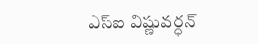ఎస్ఐ విష్ణువర్ధన్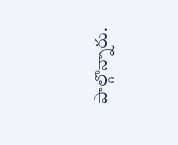పాల్గొన్నారు.